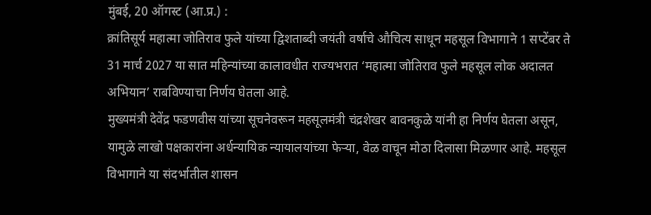मुंबई, 20 ऑगस्ट (आ.प्र.) :
क्रांतिसूर्य महात्मा जोतिराव फुले यांच्या द्विशताब्दी जयंती वर्षाचे औचित्य साधून महसूल विभागाने 1 सप्टेंबर ते 31 मार्च 2027 या सात महिन्यांच्या कालावधीत राज्यभरात ‘महात्मा जोतिराव फुले महसूल लोक अदालत अभियान’ राबविण्याचा निर्णय घेतला आहे.
मुख्यमंत्री देवेंद्र फडणवीस यांच्या सूचनेवरून महसूलमंत्री चंद्रशेखर बावनकुळे यांनी हा निर्णय घेतला असून, यामुळे लाखो पक्षकारांना अर्धन्यायिक न्यायालयांच्या फेऱ्या, वेळ वाचून मोठा दिलासा मिळणार आहे. महसूल विभागाने या संदर्भातील शासन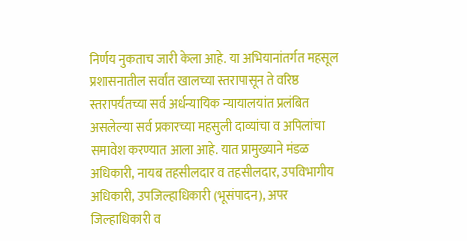निर्णय नुकताच जारी केला आहे. या अभियानांतर्गत महसूल प्रशासनातील सर्वांत खालच्या स्तरापासून ते वरिष्ठ स्तरापर्यंतच्या सर्व अर्धन्यायिक न्यायालयांत प्रलंबित असलेल्या सर्व प्रकारच्या महसुली दाव्यांचा व अपिलांचा समावेश करण्यात आला आहे. यात प्रामुख्याने मंडळ अधिकारी, नायब तहसीलदार व तहसीलदार, उपविभागीय अधिकारी, उपजिल्हाधिकारी (भूसंपादन), अपर जिल्हाधिकारी व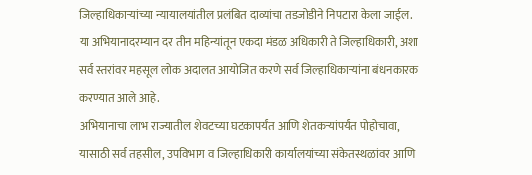जिल्हाधिकाऱ्यांच्या न्यायालयांतील प्रलंबित दाव्यांचा तडजोडीने निपटारा केला जाईल.
या अभियानादरम्यान दर तीन महिन्यांतून एकदा मंडळ अधिकारी ते जिल्हाधिकारी, अशा सर्व स्तरांवर महसूल लोक अदालत आयोजित करणे सर्व जिल्हाधिकाऱ्यांना बंधनकारक करण्यात आले आहे.
अभियानाचा लाभ राज्यातील शेवटच्या घटकापर्यंत आणि शेतकऱ्यांपर्यंत पोहोचावा, यासाठी सर्व तहसील, उपविभाग व जिल्हाधिकारी कार्यालयांच्या संकेतस्थळांवर आणि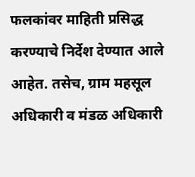फलकांवर माहिती प्रसिद्ध करण्याचे निर्देश देण्यात आले आहेत. तसेच, ग्राम महसूल अधिकारी व मंडळ अधिकारी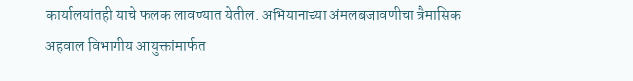कार्यालयांतही याचे फलक लावण्यात येतील. अभियानाच्या अंमलबजावणीचा त्रैमासिक अहवाल विभागीय आयुक्तांमार्फत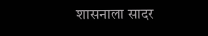शासनाला सादर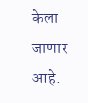केला जाणार आहे.